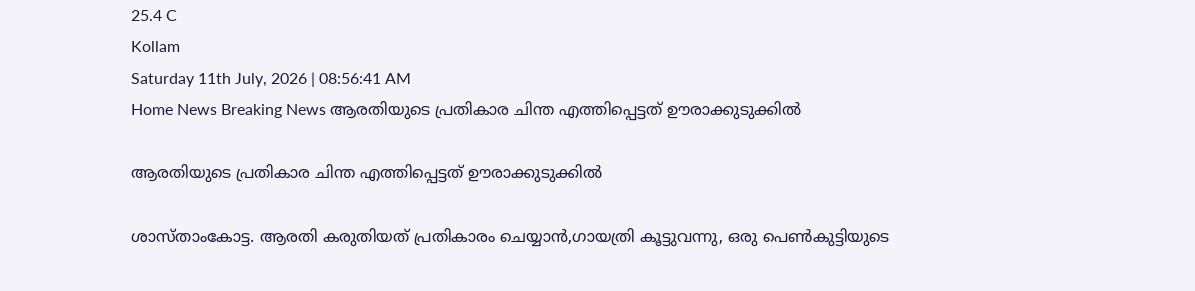25.4 C
Kollam
Saturday 11th July, 2026 | 08:56:41 AM
Home News Breaking News ആരതിയുടെ പ്രതികാര ചിന്ത എത്തിപ്പെട്ടത് ഊരാക്കുടുക്കില്‍

ആരതിയുടെ പ്രതികാര ചിന്ത എത്തിപ്പെട്ടത് ഊരാക്കുടുക്കില്‍

ശാസ്താംകോട്ട. ആരതി കരുതിയത് പ്രതികാരം ചെയ്യാന്‍,ഗായത്രി കൂട്ടുവന്നു, ഒരു പെണ്‍കുട്ടിയുടെ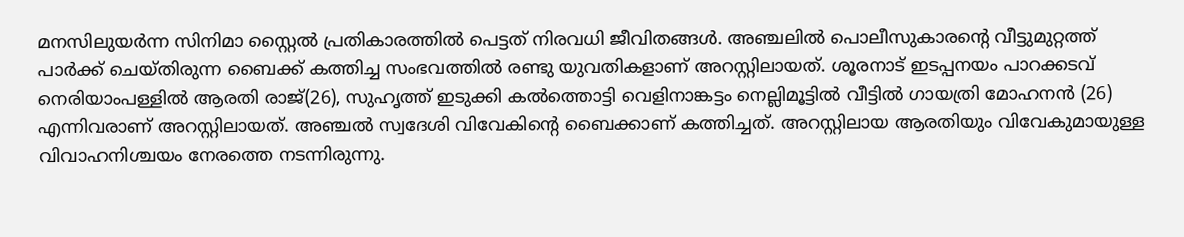മനസിലുയര്‍ന്ന സിനിമാ സ്റ്റൈല്‍ പ്രതികാരത്തില്‍ പെട്ടത് നിരവധി ജീവിതങ്ങള്‍. അഞ്ചലില്‍ പൊലീസുകാരന്റെ വീട്ടുമുറ്റത്ത് പാര്‍ക്ക് ചെയ്തിരുന്ന ബൈക്ക് കത്തിച്ച സംഭവത്തില്‍ രണ്ടു യുവതികളാണ് അറസ്റ്റിലായത്. ശൂരനാട് ഇടപ്പനയം പാറക്കടവ് നെരിയാംപള്ളില്‍ ആരതി രാജ്(26), സുഹൃത്ത് ഇടുക്കി കല്‍ത്തൊട്ടി വെളിനാങ്കട്ടം നെല്ലിമൂട്ടില്‍ വീട്ടില്‍ ഗായത്രി മോഹനന്‍ (26) എന്നിവരാണ് അറസ്റ്റിലായത്. അഞ്ചല്‍ സ്വദേശി വിവേകിന്റെ ബൈക്കാണ് കത്തിച്ചത്. അറസ്റ്റിലായ ആരതിയും വിവേകുമായുള്ള വിവാഹനിശ്ചയം നേരത്തെ നടന്നിരുന്നു.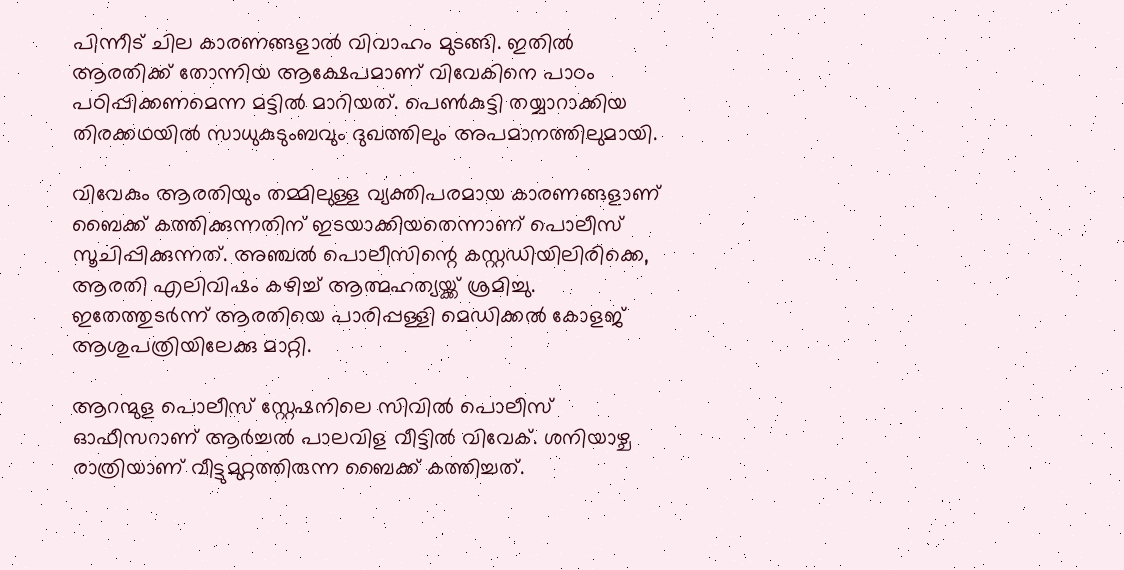പിന്നീട് ചില കാരണങ്ങളാല്‍ വിവാഹം മുടങ്ങി. ഇതില്‍ ആരതിക്ക് തോന്നിയ ആക്ഷേപമാണ് വിവേകിനെ പാഠം പഠിപ്പിക്കണമെന്ന മട്ടില്‍ മാറിയത്. പെണ്‍കുട്ടി തയ്യാറാക്കിയ തിരക്കഥയില്‍ സാധുകുടുംബവും ദുഖത്തിലും അപമാനത്തിലുമായി.

വിവേകും ആരതിയും തമ്മിലുള്ള വ്യക്തിപരമായ കാരണങ്ങളാണ് ബൈക്ക് കത്തിക്കുന്നതിന് ഇടയാക്കിയതെന്നാണ് പൊലീസ് സൂചിപ്പിക്കുന്നത്. അഞ്ചല്‍ പൊലീസിന്റെ കസ്റ്റഡിയിലിരിക്കെ, ആരതി എലിവിഷം കഴിച്ച് ആത്മഹത്യയ്ക്ക് ശ്രമിച്ചു. ഇതേത്തുടര്‍ന്ന് ആരതിയെ പാരിപ്പള്ളി മെഡിക്കല്‍ കോളജ് ആശുപത്രിയിലേക്കു മാറ്റി.

ആറന്മുള പൊലീസ് സ്റ്റേഷനിലെ സിവില്‍ പൊലീസ് ഓഫീസറാണ് ആര്‍ച്ചല്‍ പാലവിള വീട്ടില്‍ വിവേക്. ശനിയാഴ്ച രാത്രിയാണ് വീട്ടുമുറ്റത്തിരുന്ന ബൈക്ക് കത്തിച്ചത്.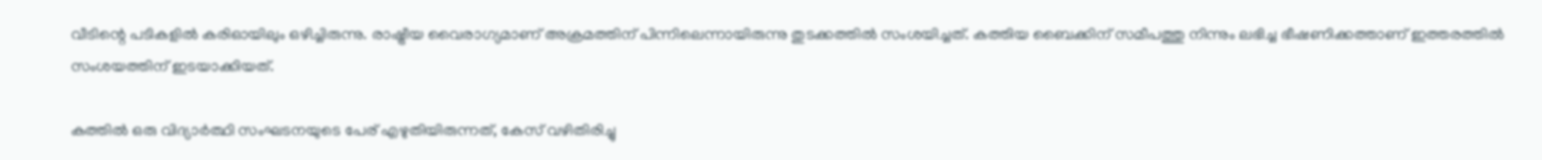വീടിന്റെ പടികളില്‍ കരിഓയിലും ഒഴിച്ചിരുന്നു. രാഷ്ട്രീയ വൈരാഗ്യമാണ് അക്രമത്തിന് പിന്നിലെന്നായിരുന്നു തുടക്കത്തില്‍ സംശയിച്ചത്. കത്തിയ ബൈക്കിന് സമീപത്തു നിന്നും ലഭിച്ച ഭീഷണിക്കത്താണ് ഇത്തരത്തില്‍ സംശയത്തിന് ഇടയാക്കിയത്.

കത്തില്‍ ഒരു വിദ്യാര്‍ത്ഥി സംഘടനയുടെ പേര് എഴുതിയിരുന്നത്, കേസ് വഴിതിരിച്ചു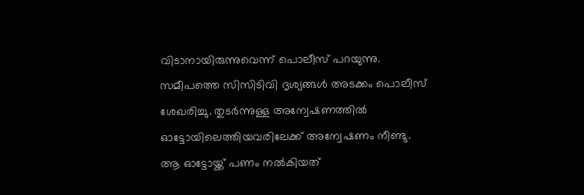വിടാനായിരുന്നുവെന്ന് പൊലീസ് പറയുന്നു. സമീപത്തെ സിസിടിവി ദൃശ്യങ്ങള്‍ അടക്കം പൊലീസ് ശേഖരിച്ചു. തുടര്‍ന്നുള്ള അന്വേഷണത്തില്‍ ഓട്ടോയിലെത്തിയവരിലേക്ക് അന്വേഷണം നീണ്ടു. ആ ഓട്ടോയ്ക്ക് പണം നല്‍കിയത്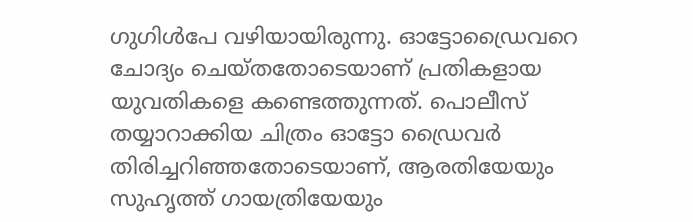ഗുഗിള്‍പേ വഴിയായിരുന്നു. ഓട്ടോഡ്രൈവറെ ചോദ്യം ചെയ്തതോടെയാണ് പ്രതികളായ യുവതികളെ കണ്ടെത്തുന്നത്. പൊലീസ് തയ്യാറാക്കിയ ചിത്രം ഓട്ടോ ഡ്രൈവര്‍ തിരിച്ചറിഞ്ഞതോടെയാണ്, ആരതിയേയും സുഹൃത്ത് ഗായത്രിയേയും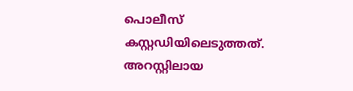പൊലീസ് കസ്റ്റഡിയിലെടുത്തത്. അറസ്റ്റിലായ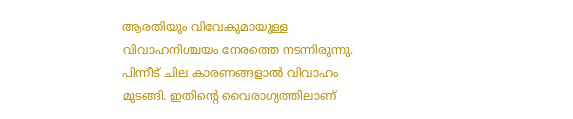ആരതിയും വിവേകുമായുള്ള വിവാഹനിശ്ചയം നേരത്തെ നടന്നിരുന്നു. പിന്നീട് ചില കാരണങ്ങളാല്‍ വിവാഹം മുടങ്ങി. ഇതിന്റെ വൈരാഗ്യത്തിലാണ്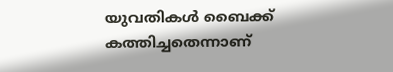യുവതികള്‍ ബൈക്ക് കത്തിച്ചതെന്നാണ്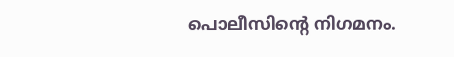പൊലീസിന്റെ നിഗമനം.